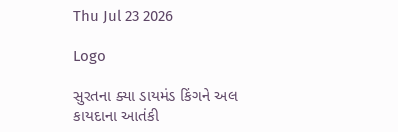Thu Jul 23 2026

Logo

સુરતના ક્યા ડાયમંડ કિંગને અલ કાયદાના આતંકી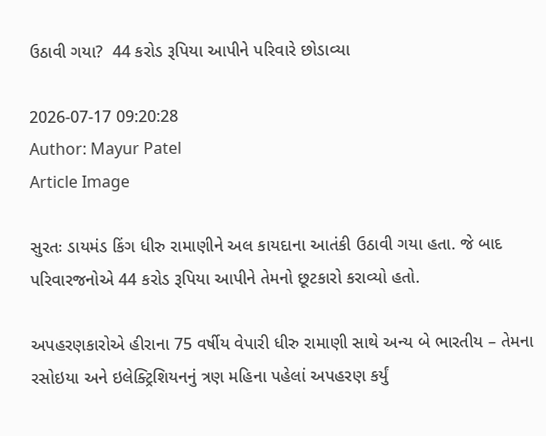ઉઠાવી ગયા?  44 કરોડ રૂપિયા આપીને પરિવારે છોડાવ્યા

2026-07-17 09:20:28
Author: Mayur Patel
Article Image

સુરતઃ ડાયમંડ કિંગ ધીરુ રામાણીને અલ કાયદાના આતંકી ઉઠાવી ગયા હતા. જે બાદ પરિવારજનોએ 44 કરોડ રૂપિયા આપીને તેમનો છૂટકારો કરાવ્યો હતો.

અપહરણકારોએ હીરાના 75 વર્ષીય વેપારી ધીરુ રામાણી સાથે અન્ય બે ભારતીય – તેમના રસોઇયા અને ઇલેક્ટ્રિશિયનનું ત્રણ મહિના પહેલાં અપહરણ કર્યું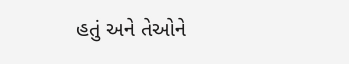હતું અને તેઓને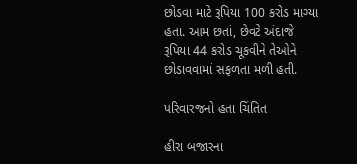છોડવા માટે રૂપિયા 100 કરોડ માગ્યા હતા. આમ છતાં, છેવટે અંદાજે રૂપિયા 44 કરોડ ચૂકવીને તેઓને છોડાવવામાં સફળતા મળી હતી.

પરિવારજનો હતા ચિંતિત

હીરા બજારના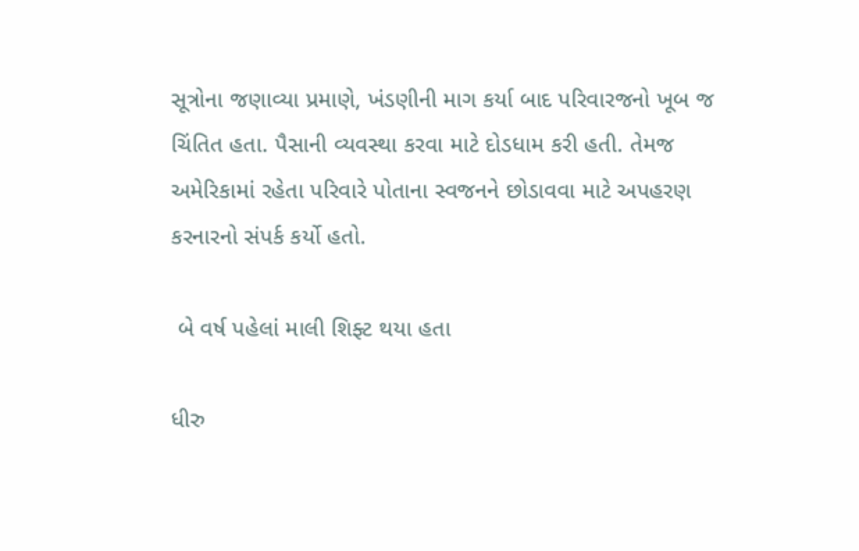સૂત્રોના જણાવ્યા પ્રમાણે, ખંડણીની માગ કર્યા બાદ પરિવારજનો ખૂબ જ ચિંતિત હતા. પૈસાની વ્યવસ્થા કરવા માટે દોડધામ કરી હતી. તેમજ અમેરિકામાં રહેતા પરિવારે પોતાના સ્વજનને છોડાવવા માટે અપહરણ કરનારનો સંપર્ક કર્યો હતો.

 બે વર્ષ પહેલાં માલી શિફ્ટ થયા હતા

ધીરુ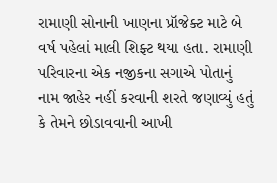રામાણી સોનાની ખાણના પ્રૉજેક્ટ માટે બે વર્ષ પહેલાં માલી શિફ્ટ થયા હતા. રામાણી પરિવારના એક નજીકના સગાએ પોતાનું નામ જાહેર નહીં કરવાની શરતે જણાવ્યું હતું કે તેમને છોડાવવાની આખી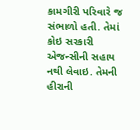કામગીરી પરિવારે જ સંભાળો હતી. તેમાં કોઇ સરકારી એજન્સીની સહાય નથી લેવાઇ. તેમની હીરાની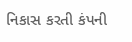નિકાસ કરતી કંપની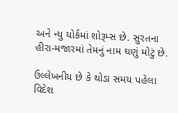અને ન્યુ યોર્કમાં શોરૂમ્સ છે. સુરતના હીરા-મજારમાં તેમનું નામ ઘણું મોટું છે.

ઉલ્લેખનીય છે કે થોડા સમય પહેલા વિદેશ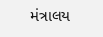મંત્રાલય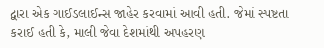દ્વારા એક ગાઈડલાઈન્સ જાહેર કરવામાં આવી હતી. જેમાં સ્પષ્ટતા કરાઈ હતી કે, માલી જેવા દેશમાંથી અપહરણ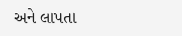અને લાપતા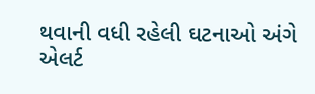થવાની વધી રહેલી ઘટનાઓ અંગે એલર્ટ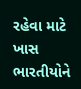રહેવા માટે ખાસ ભારતીયોને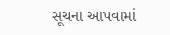સૂચના આપવામાં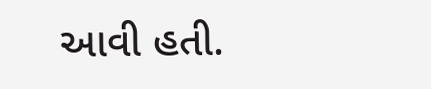આવી હતી.